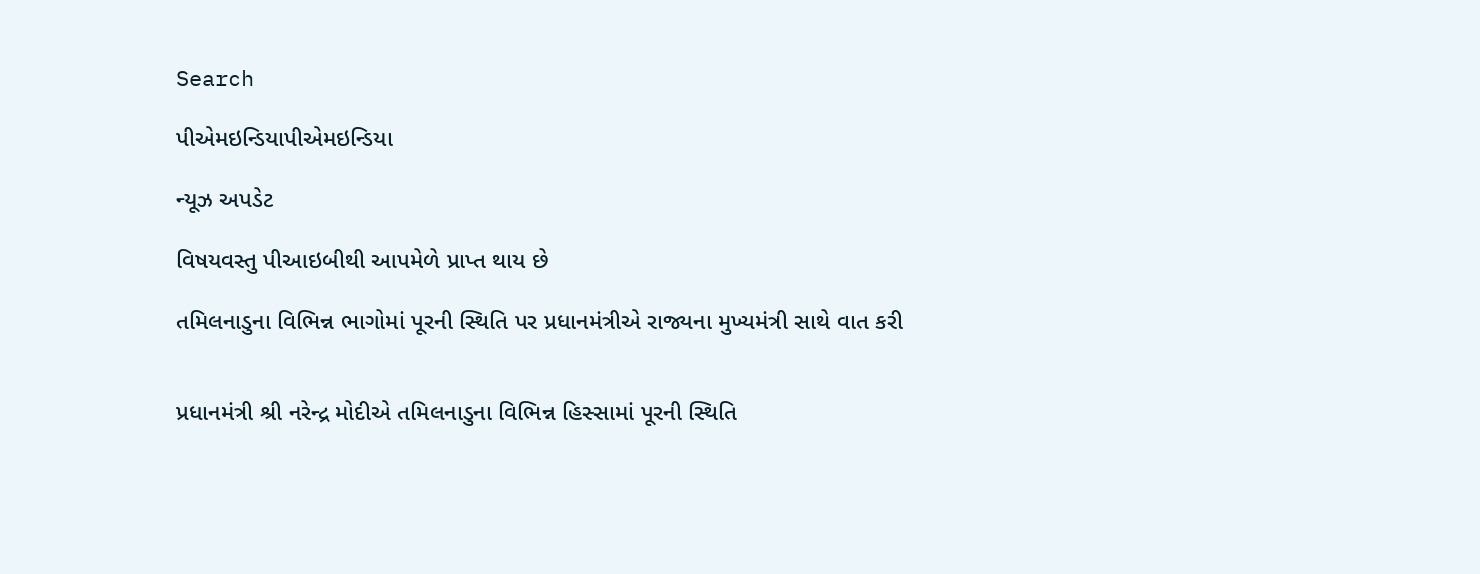Search

પીએમઇન્ડિયાપીએમઇન્ડિયા

ન્યૂઝ અપડેટ

વિષયવસ્તુ પીઆઇબીથી આપમેળે પ્રાપ્ત થાય છે

તમિલનાડુના વિભિન્ન ભાગોમાં પૂરની સ્થિતિ પર પ્રધાનમંત્રીએ રાજ્યના મુખ્યમંત્રી સાથે વાત કરી


પ્રધાનમંત્રી શ્રી નરેન્દ્ર મોદીએ તમિલનાડુના વિભિન્ન હિસ્સામાં પૂરની સ્થિતિ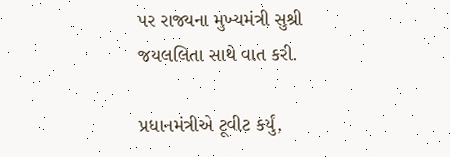પર રાજ્યના મુખ્યમંત્રી સુશ્રી જયલલિતા સાથે વાત કરી.

પ્રધાનમંત્રીએ ટૂવીટ કર્યું,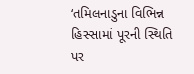‘તમિલનાડુના વિભિન્ન હિસ્સામાં પૂરની સ્થિતિ પર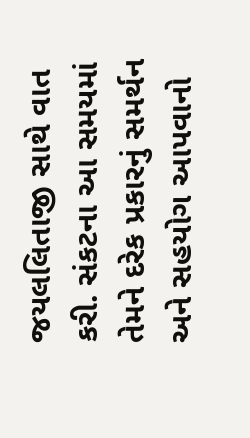જયલલિતાજી સાથે વાત કરી. સંકટના આ સમયમાં તેમને દરેક પ્રકારનું સમર્થન અને સહયોગ આપવાનો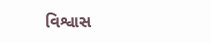વિશ્વાસ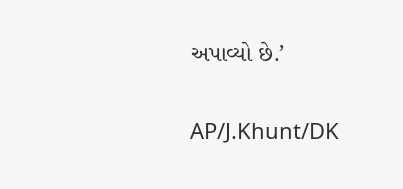અપાવ્યો છે.’

AP/J.Khunt/DK